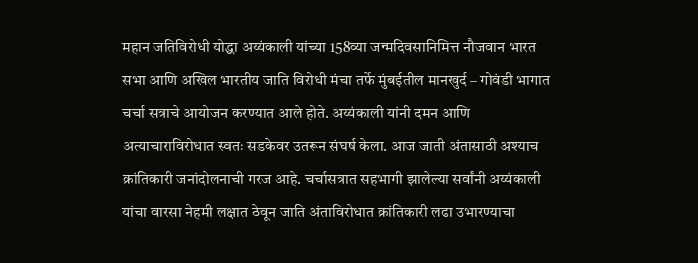महान जतिविरोधी योद्धा अय्यंकाली यांच्या 158व्या जन्मदिवसानिमित्त नौजवान भारत सभा आणि अखिल भारतीय जाति विरोधी मंचा तर्फे मुंबईतील मानखुर्द – गोवंडी भागात चर्चा सत्राचे आयोजन करण्यात आले होते. अय्यंकाली यांनी दमन आणि अत्याचाराविरोधात स्वतः सडकेवर उतरून संघर्ष केला. आज जाती अंतासाठी अश्याच क्रांतिकारी जनांदोलनाची गरज आहे. चर्चासत्रात सहभागी झालेल्या सर्वांनी अय्यंकाली यांचा वारसा नेहमी लक्षात ठेवून जाति अंताविरोधात क्रांतिकारी लढा उभारण्याचा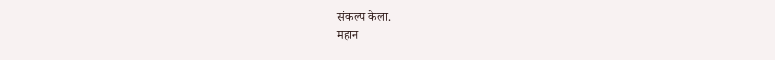संकल्प केला.
महान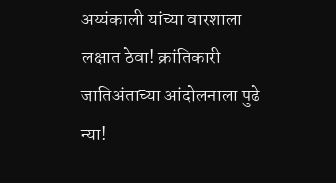अय्यंकाली यांच्या वारशाला लक्षात ठेवा! क्रांतिकारी जातिअंताच्या आंदोलनाला पुढे न्या!